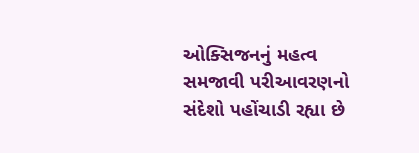ઓક્સિજનનું મહત્વ
સમજાવી પરીઆવરણનો સંદેશો પહોંચાડી રહ્યા છે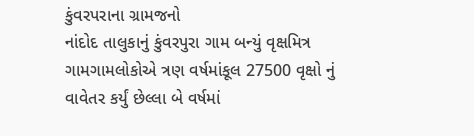કુંવરપરાના ગ્રામજનો
નાંદોદ તાલુકાનું કુંવરપુરા ગામ બન્યું વૃક્ષમિત્ર ગામગામલોકોએ ત્રણ વર્ષમાંકૂલ 27500 વૃક્ષો નું વાવેતર કર્યું છેલ્લા બે વર્ષમાં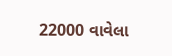22000 વાવેલા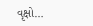વૃક્ષો…